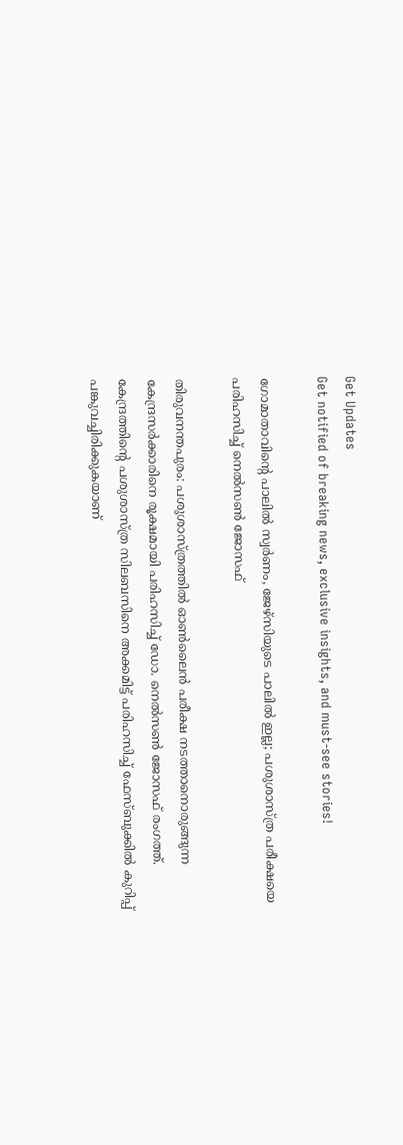Get Updates
Get notified of breaking news, exclusive insights, and must-see stories!

ഗോമാതാവിന്റെ പാലില്‍ സ്വര്‍ണം, ജേഴ്‌സിയുടെ പാലില്‍ ഇല്ല; പശുശാസ്ത്ര പരീക്ഷയെ പരിഹസിച്ച് നെല്‍സണ്‍ ജോസഫ്

തിരുവനന്തപുരം: പശുശാസ്ത്രത്തില്‍ ഓണ്‍ലൈന്‍ പരീക്ഷ നടത്താനൊരുങ്ങുന്ന കേന്ദ്രസര്‍ക്കാരിനെ രൂക്ഷമായി പരിഹസിച്ച് ഡോ. നെല്‍സണ്‍ ജോസഫ് രംഗത്ത്. കേന്ദ്രത്തിന്റെ പശുശാസ്ത്ര സിലബസിനെ അക്കമിട്ട് പരിഹസിച്ച് ഫേസ്ബുക്കില്‍ കുറിപ്പ് പങ്കുവച്ചിരിക്കുകയാണ്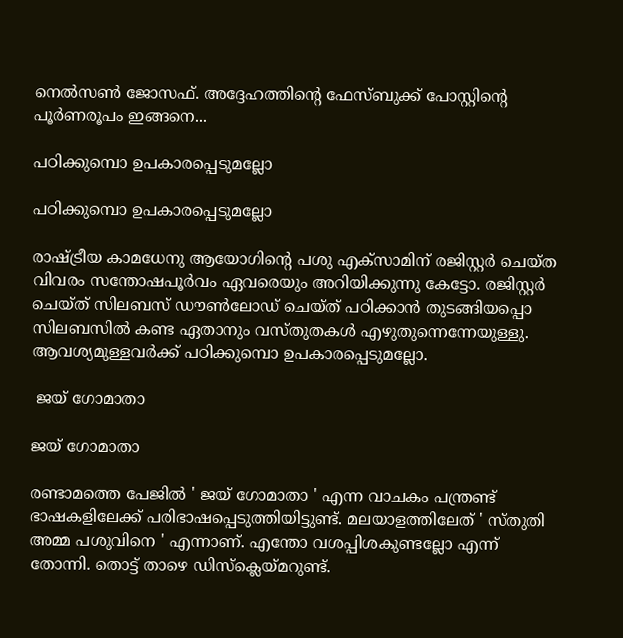നെല്‍സണ്‍ ജോസഫ്. അദ്ദേഹത്തിന്റെ ഫേസ്ബുക്ക് പോസ്റ്റിന്റെ പൂര്‍ണരൂപം ഇങ്ങനെ...

പഠിക്കുമ്പൊ ഉപകാരപ്പെടുമല്ലോ

പഠിക്കുമ്പൊ ഉപകാരപ്പെടുമല്ലോ

രാഷ്ട്രീയ കാമധേനു ആയോഗിന്റെ പശു എക്‌സാമിന് രജിസ്റ്റര്‍ ചെയ്ത വിവരം സന്തോഷപൂര്‍വം ഏവരെയും അറിയിക്കുന്നു കേട്ടോ. രജിസ്റ്റര്‍ ചെയ്ത് സിലബസ് ഡൗണ്‍ലോഡ് ചെയ്ത് പഠിക്കാന്‍ തുടങ്ങിയപ്പൊ സിലബസില്‍ കണ്ട ഏതാനും വസ്തുതകള്‍ എഴുതുന്നെന്നേയുള്ളു. ആവശ്യമുള്ളവര്‍ക്ക് പഠിക്കുമ്പൊ ഉപകാരപ്പെടുമല്ലോ.

 ജയ് ഗോമാതാ

ജയ് ഗോമാതാ

രണ്ടാമത്തെ പേജില്‍ ' ജയ് ഗോമാതാ ' എന്ന വാചകം പന്ത്രണ്ട് ഭാഷകളിലേക്ക് പരിഭാഷപ്പെടുത്തിയിട്ടുണ്ട്. മലയാളത്തിലേത് ' സ്തുതി അമ്മ പശുവിനെ ' എന്നാണ്. എന്തോ വശപ്പിശകുണ്ടല്ലോ എന്ന് തോന്നി. തൊട്ട് താഴെ ഡിസ്‌ക്ലെയ്മറുണ്ട്.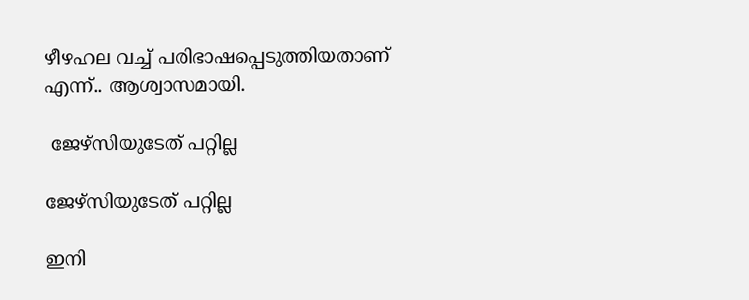ഴീഴഹല വച്ച് പരിഭാഷപ്പെടുത്തിയതാണ് എന്ന്.. ആശ്വാസമായി.

 ജേഴ്‌സിയുടേത് പറ്റില്ല

ജേഴ്‌സിയുടേത് പറ്റില്ല

ഇനി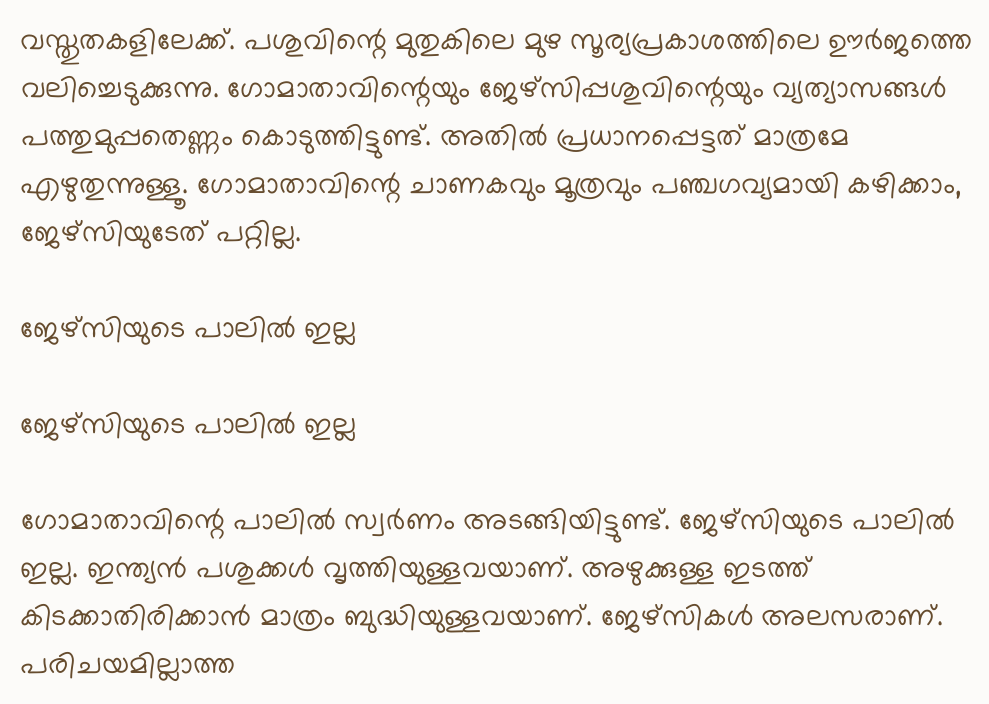വസ്തുതകളിലേക്ക്. പശുവിന്റെ മുതുകിലെ മുഴ സൂര്യപ്രകാശത്തിലെ ഊര്‍ജത്തെ വലിച്ചെടുക്കുന്നു. ഗോമാതാവിന്റെയും ജേഴ്‌സിപ്പശുവിന്റെയും വ്യത്യാസങ്ങള്‍ പത്തുമുപ്പതെണ്ണം കൊടുത്തിട്ടുണ്ട്. അതില്‍ പ്രധാനപ്പെട്ടത് മാത്രമേ എഴുതുന്നുള്ളൂ. ഗോമാതാവിന്റെ ചാണകവും മൂത്രവും പഞ്ചഗവ്യമായി കഴിക്കാം, ജേഴ്‌സിയുടേത് പറ്റില്ല.

ജേഴ്‌സിയുടെ പാലില്‍ ഇല്ല

ജേഴ്‌സിയുടെ പാലില്‍ ഇല്ല

ഗോമാതാവിന്റെ പാലില്‍ സ്വര്‍ണം അടങ്ങിയിട്ടുണ്ട്. ജേഴ്‌സിയുടെ പാലില്‍ ഇല്ല. ഇന്ത്യന്‍ പശുക്കള്‍ വൃത്തിയുള്ളവയാണ്. അഴുക്കുള്ള ഇടത്ത് കിടക്കാതിരിക്കാന്‍ മാത്രം ബുദ്ധിയുള്ളവയാണ്. ജേഴ്‌സികള്‍ അലസരാണ്. പരിചയമില്ലാത്ത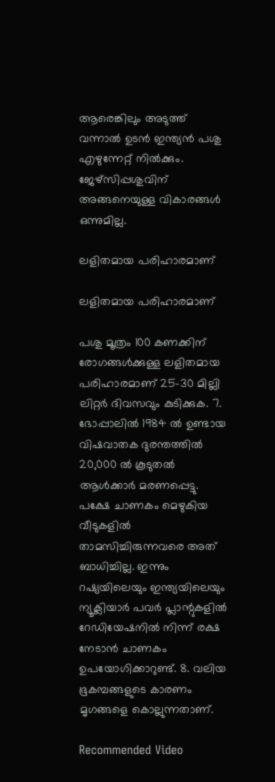ആരെങ്കിലും അടുത്ത് വന്നാല്‍ ഉടന്‍ ഇന്ത്യന്‍ പശു എഴുന്നേറ്റ് നില്‍ക്കും. ജേഴ്‌സിപ്പശുവിന് അങ്ങനെയുള്ള വികാരങ്ങള്‍ ഒന്നുമില്ല.

ലളിതമായ പരിഹാരമാണ്

ലളിതമായ പരിഹാരമാണ്

പശു മൂത്രം 100 കണക്കിന് രോഗങ്ങള്‍ക്കുള്ള ലളിതമായ പരിഹാരമാണ് 25-30 മില്ലി ലിറ്റര്‍ ദിവസവും കുടിക്കുക. 7. ഭോപ്പാലില്‍ 1984 ല്‍ ഉണ്ടായ വിഷവാതക ദുരന്തത്തില്‍ 20,000 ല്‍ കൂടുതല്‍ ആള്‍ക്കാര്‍ മരണപ്പെട്ടു. പക്ഷേ ചാണകം മെഴുകിയ വീടുകളില്‍ താമസിച്ചിരുന്നവരെ അത് ബാധിച്ചില്ല. ഇന്നും റഷ്യയിലെയും ഇന്ത്യയിലെയും ന്യൂക്ലിയാര്‍ പവര്‍ പ്ലാന്റുകളില്‍ റേഡിയേഷനില്‍ നിന്ന് രക്ഷ നേടാന്‍ ചാണകം ഉപയോഗിക്കാറുണ്ട്. 8. വലിയ ഭൂകമ്പങ്ങളുടെ കാരണം മൃഗങ്ങളെ കൊല്ലുന്നതാണ്.

Recommended Video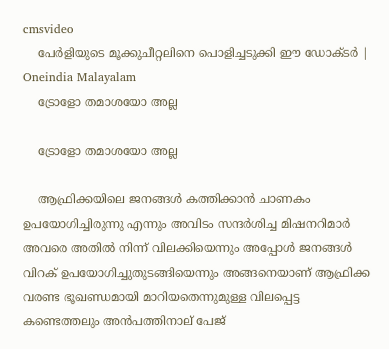cmsvideo
    പേർളിയുടെ മൂക്കുചീറ്റലിനെ പൊളിച്ചടുക്കി ഈ ഡോക്ടർ | Oneindia Malayalam
    ട്രോളോ തമാശയോ അല്ല

    ട്രോളോ തമാശയോ അല്ല

    ആഫ്രിക്കയിലെ ജനങ്ങള്‍ കത്തിക്കാന്‍ ചാണകം ഉപയോഗിച്ചിരുന്നു എന്നും അവിടം സന്ദര്‍ശിച്ച മിഷനറിമാര്‍ അവരെ അതില്‍ നിന്ന് വിലക്കിയെന്നും അപ്പോള്‍ ജനങ്ങള്‍ വിറക് ഉപയോഗിച്ചുതുടങ്ങിയെന്നും അങ്ങനെയാണ് ആഫ്രിക്ക വരണ്ട ഭൂഖണ്ഡമായി മാറിയതെന്നുമുള്ള വിലപ്പെട്ട കണ്ടെത്തലും അന്‍പത്തിനാല് പേജ്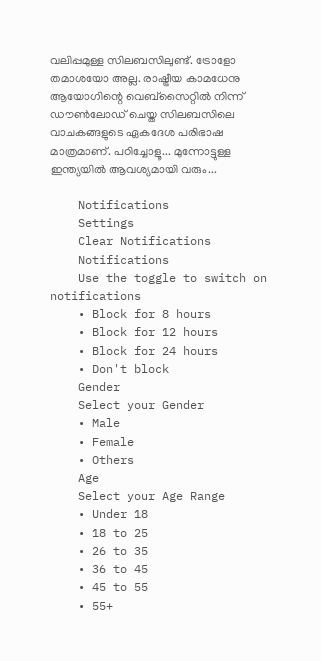വലിപ്പമുള്ള സിലബസിലുണ്ട്. ട്രോളോ തമാശയോ അല്ല. രാഷ്ട്രീയ കാമധേനു ആയോഗിന്റെ വെബ്‌സൈറ്റില്‍ നിന്ന് ഡൗണ്‍ലോഡ് ചെയ്ത സിലബസിലെ വാചകങ്ങളുടെ ഏകദേശ പരിഭാഷ മാത്രമാണ്. പഠിച്ചോളൂ... മുന്നോട്ടുള്ള ഇന്ത്യയില്‍ ആവശ്യമായി വരും...

    Notifications
    Settings
    Clear Notifications
    Notifications
    Use the toggle to switch on notifications
    • Block for 8 hours
    • Block for 12 hours
    • Block for 24 hours
    • Don't block
    Gender
    Select your Gender
    • Male
    • Female
    • Others
    Age
    Select your Age Range
    • Under 18
    • 18 to 25
    • 26 to 35
    • 36 to 45
    • 45 to 55
    • 55+